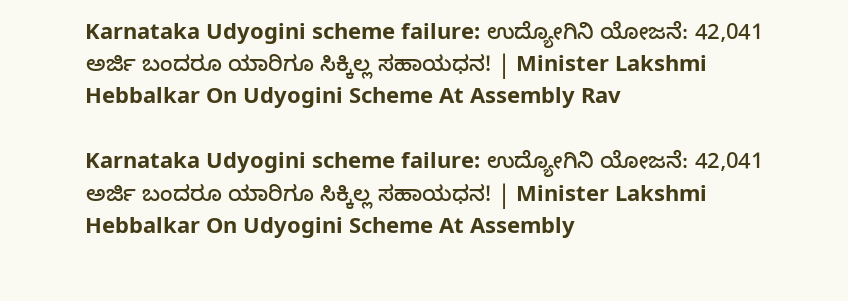Karnataka Udyogini scheme failure: ಉದ್ಯೋಗಿನಿ ಯೋಜನೆ: 42,041 ಅರ್ಜಿ ಬಂದರೂ ಯಾರಿಗೂ ಸಿಕ್ಕಿಲ್ಲ ಸಹಾಯಧನ! | Minister Lakshmi Hebbalkar On Udyogini Scheme At Assembly Rav

Karnataka Udyogini scheme failure: ಉದ್ಯೋಗಿನಿ ಯೋಜನೆ: 42,041 ಅರ್ಜಿ ಬಂದರೂ ಯಾರಿಗೂ ಸಿಕ್ಕಿಲ್ಲ ಸಹಾಯಧನ! | Minister Lakshmi Hebbalkar On Udyogini Scheme At Assembly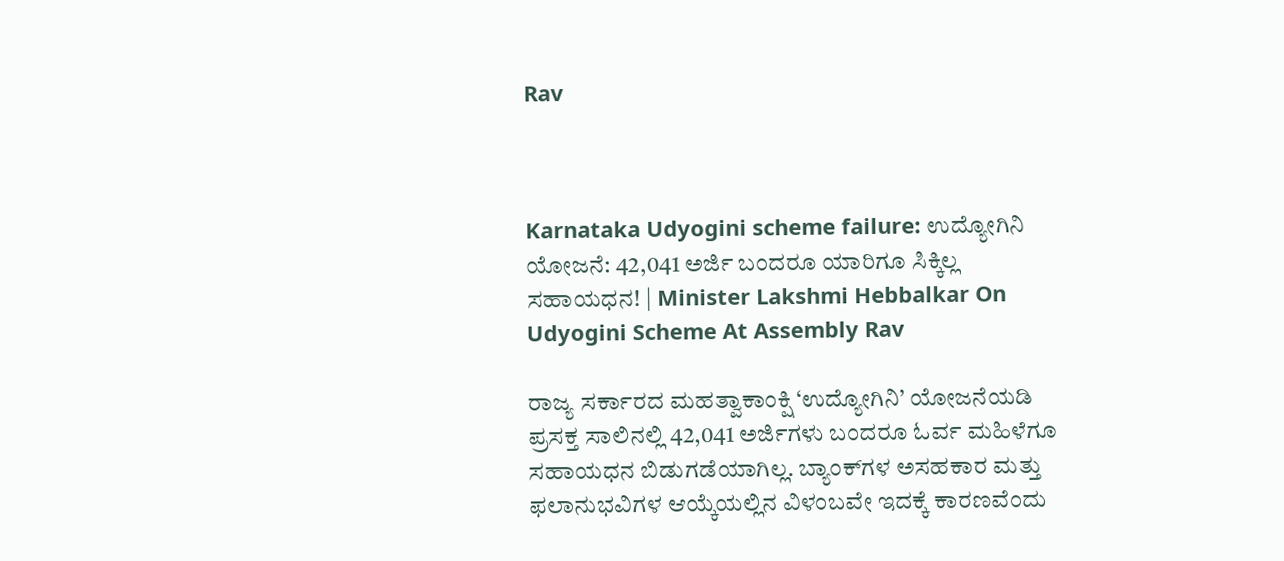Rav



Karnataka Udyogini scheme failure: ಉದ್ಯೋಗಿನಿ ಯೋಜನೆ: 42,041 ಅರ್ಜಿ ಬಂದರೂ ಯಾರಿಗೂ ಸಿಕ್ಕಿಲ್ಲ ಸಹಾಯಧನ! | Minister Lakshmi Hebbalkar On Udyogini Scheme At Assembly Rav

ರಾಜ್ಯ ಸರ್ಕಾರದ ಮಹತ್ವಾಕಾಂಕ್ಷಿ ‘ಉದ್ಯೋಗಿನಿ’ ಯೋಜನೆಯಡಿ ಪ್ರಸಕ್ತ ಸಾಲಿನಲ್ಲಿ 42,041 ಅರ್ಜಿಗಳು ಬಂದರೂ ಓರ್ವ ಮಹಿಳೆಗೂ ಸಹಾಯಧನ ಬಿಡುಗಡೆಯಾಗಿಲ್ಲ. ಬ್ಯಾಂಕ್‌ಗಳ ಅಸಹಕಾರ ಮತ್ತು ಫಲಾನುಭವಿಗಳ ಆಯ್ಕೆಯಲ್ಲಿನ ವಿಳಂಬವೇ ಇದಕ್ಕೆ ಕಾರಣವೆಂದು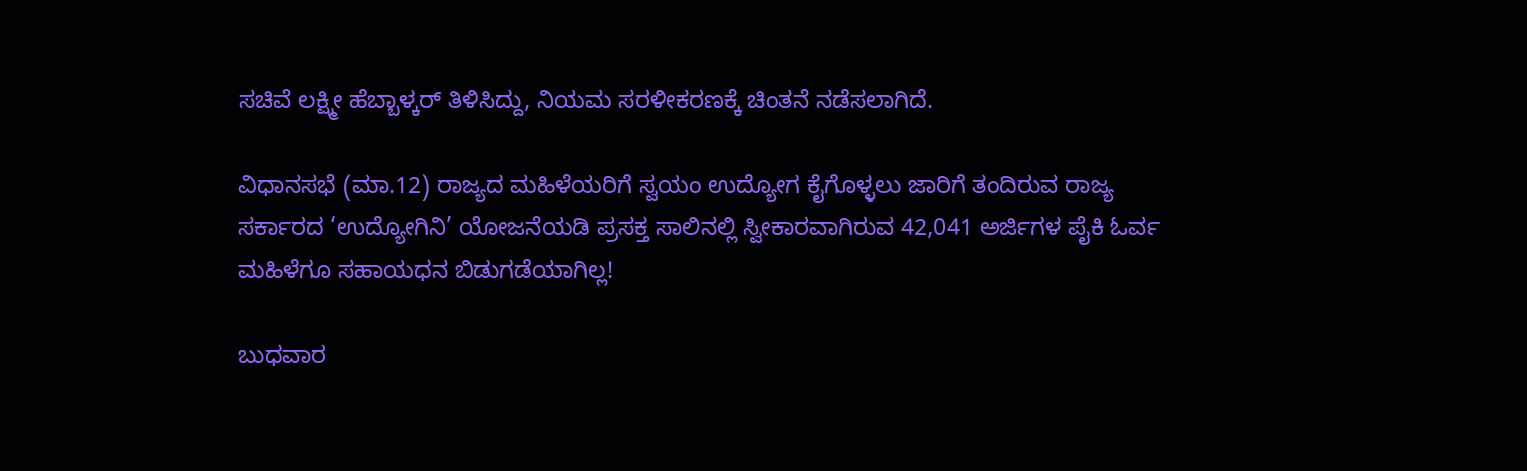ಸಚಿವೆ ಲಕ್ಷ್ಮೀ ಹೆಬ್ಬಾಳ್ಕರ್‌ ತಿಳಿಸಿದ್ದು, ನಿಯಮ ಸರಳೀಕರಣಕ್ಕೆ ಚಿಂತನೆ ನಡೆಸಲಾಗಿದೆ.

ವಿಧಾನಸಭೆ (ಮಾ.12) ರಾಜ್ಯದ ಮಹಿಳೆಯರಿಗೆ ಸ್ವಯಂ ಉದ್ಯೋಗ ಕೈಗೊಳ್ಳಲು ಜಾರಿಗೆ ತಂದಿರುವ ರಾಜ್ಯ ಸರ್ಕಾರದ ‘ಉದ್ಯೋಗಿನಿ’ ಯೋಜನೆಯಡಿ ಪ್ರಸಕ್ತ ಸಾಲಿನಲ್ಲಿ ಸ್ವೀಕಾರವಾಗಿರುವ 42,041 ಅರ್ಜಿಗಳ ಪೈಕಿ ಓರ್ವ ಮಹಿಳೆಗೂ ಸಹಾಯಧನ ಬಿಡುಗಡೆಯಾಗಿಲ್ಲ!

ಬುಧವಾರ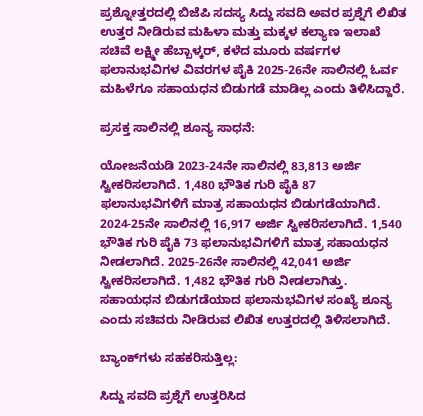ಪ್ರಶ್ನೋತ್ತರದಲ್ಲಿ ಬಿಜೆಪಿ ಸದಸ್ಯ ಸಿದ್ದು ಸವದಿ ಅವರ ಪ್ರಶ್ನೆಗೆ ಲಿಖಿತ ಉತ್ತರ ನೀಡಿರುವ ಮಹಿಳಾ ಮತ್ತು ಮಕ್ಕಳ ಕಲ್ಯಾಣ ಇಲಾಖೆ ಸಚಿವೆ ಲಕ್ಷ್ಮೀ ಹೆಬ್ಬಾಳ್ಕರ್‌, ಕಳೆದ ಮೂರು ವರ್ಷಗಳ ಫಲಾನುಭವಿಗಳ ವಿವರಗಳ ಪೈಕಿ 2025-26ನೇ ಸಾಲಿನಲ್ಲಿ ಓರ್ವ ಮಹಿಳೆಗೂ ಸಹಾಯಧನ ಬಿಡುಗಡೆ ಮಾಡಿಲ್ಲ ಎಂದು ತಿಳಿಸಿದ್ದಾರೆ.

ಪ್ರಸಕ್ತ ಸಾಲಿನಲ್ಲಿ ಶೂನ್ಯ ಸಾಧನೆ:

ಯೋಜನೆಯಡಿ 2023-24ನೇ ಸಾಲಿನಲ್ಲಿ 83,813 ಅರ್ಜಿ ಸ್ವೀಕರಿಸಲಾಗಿದೆ. 1,480 ಭೌತಿಕ ಗುರಿ ಪೈಕಿ 87 ಫಲಾನುಭವಿಗಳಿಗೆ ಮಾತ್ರ ಸಹಾಯಧನ ಬಿಡುಗಡೆಯಾಗಿದೆ. 2024-25ನೇ ಸಾಲಿನಲ್ಲಿ 16,917 ಅರ್ಜಿ ಸ್ವೀಕರಿಸಲಾಗಿದೆ. 1,540 ಭೌತಿಕ ಗುರಿ ಪೈಕಿ 73 ಫಲಾನುಭವಿಗಳಿಗೆ ಮಾತ್ರ ಸಹಾಯಧನ ನೀಡಲಾಗಿದೆ. 2025-26ನೇ ಸಾಲಿನಲ್ಲಿ 42,041 ಅರ್ಜಿ ಸ್ವೀಕರಿಸಲಾಗಿದೆ. 1,482 ಭೌತಿಕ ಗುರಿ ನೀಡಲಾಗಿತ್ತು. ಸಹಾಯಧನ ಬಿಡುಗಡೆಯಾದ ಫಲಾನುಭವಿಗಳ ಸಂಖ್ಯೆ ಶೂನ್ಯ ಎಂದು ಸಚಿವರು ನೀಡಿರುವ ಲಿಖಿತ ಉತ್ತರದಲ್ಲಿ ತಿಳಿಸಲಾಗಿದೆ.

ಬ್ಯಾಂಕ್‌ಗಳು ಸಹಕರಿಸುತ್ತಿಲ್ಲ:

ಸಿದ್ದು ಸವದಿ ಪ್ರಶ್ನೆಗೆ ಉತ್ತರಿಸಿದ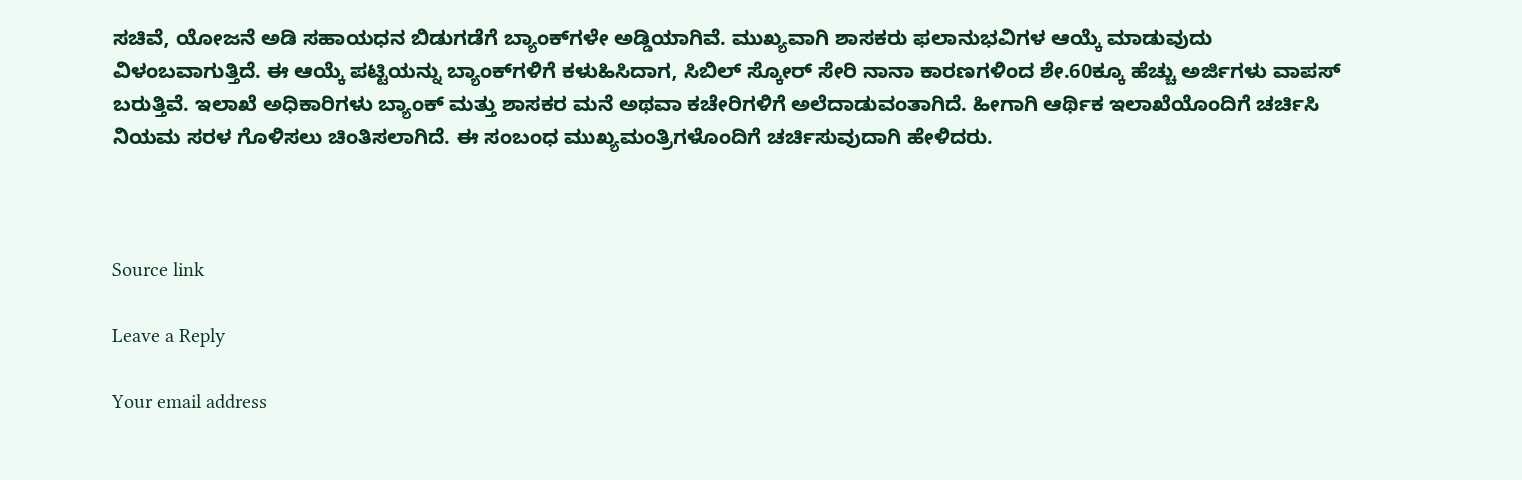ಸಚಿವೆ, ಯೋಜನೆ ಅಡಿ ಸಹಾಯಧನ ಬಿಡುಗಡೆಗೆ ಬ್ಯಾಂಕ್‌ಗಳೇ ಅಡ್ಡಿಯಾಗಿವೆ. ಮುಖ್ಯವಾಗಿ ಶಾಸಕರು ಫಲಾನುಭವಿಗಳ ಆಯ್ಕೆ ಮಾಡುವುದು ವಿಳಂಬವಾಗುತ್ತಿದೆ. ಈ ಆಯ್ಕೆ ಪಟ್ಟಿಯನ್ನು ಬ್ಯಾಂಕ್‌ಗಳಿಗೆ ಕಳುಹಿಸಿದಾಗ, ಸಿಬಿಲ್‌ ಸ್ಕೋರ್‌ ಸೇರಿ ನಾನಾ ಕಾರಣಗಳಿಂದ ಶೇ.60ಕ್ಕೂ ಹೆಚ್ಚು ಅರ್ಜಿಗಳು ವಾಪಸ್‌ ಬರುತ್ತಿವೆ. ಇಲಾಖೆ ಅಧಿಕಾರಿಗಳು ಬ್ಯಾಂಕ್‌ ಮತ್ತು ಶಾಸಕರ ಮನೆ ಅಥವಾ ಕಚೇರಿಗಳಿಗೆ ಅಲೆದಾಡುವಂತಾಗಿದೆ. ಹೀಗಾಗಿ ಆರ್ಥಿಕ ಇಲಾಖೆಯೊಂದಿಗೆ ಚರ್ಚಿಸಿ ನಿಯಮ ಸರಳ ಗೊಳಿಸಲು ಚಿಂತಿಸಲಾಗಿದೆ. ಈ ಸಂಬಂಧ ಮುಖ್ಯಮಂತ್ರಿಗಳೊಂದಿಗೆ ಚರ್ಚಿಸುವುದಾಗಿ ಹೇಳಿದರು.



Source link

Leave a Reply

Your email address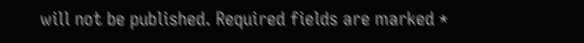will not be published. Required fields are marked *